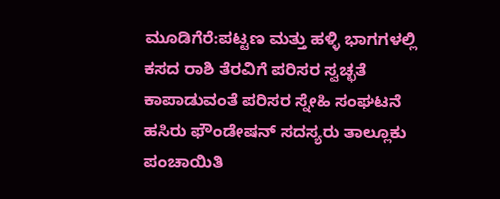ಮೂಡಿಗೆರೆ:ಪಟ್ಟಣ ಮತ್ತು ಹಳ್ಳಿ ಭಾಗಗಳಲ್ಲಿ ಕಸದ ರಾಶಿ ತೆರವಿಗೆ ಪರಿಸರ ಸ್ವಚ್ಛತೆ ಕಾಪಾಡುವಂತೆ ಪರಿಸರ ಸ್ನೇಹಿ ಸಂಘಟನೆ ಹಸಿರು ಫೌಂಡೇಷನ್ ಸದಸ್ಯರು ತಾಲ್ಲೂಕು ಪಂಚಾಯಿತಿ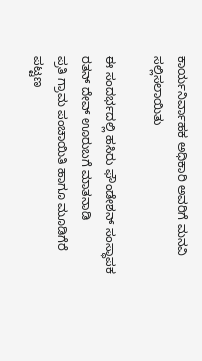ಕಾರ್ಯನಿರ್ವಾಹಕ ಅಧಿಕಾರಿ ಅವರಿಗೆ ಮನವಿ ಸಲ್ಲಿಸಲಾಯಿತು

ಈ ಸಂದರ್ಭದಲ್ಲಿ ಹಸಿರು ಫೌಂಡೇಶನ್ ಸಂಸ್ಥಾಪಕ ರತನ್ ದೇವ್ ಊರುಬಗೆ ಮಾತನಾಡಿ
ಪ್ರತಿ ಗ್ರಾಮ ಪಂಚಾಯಿತಿ ಹಾಗೂ ಮೂಡಿಗೆರೆ ಪಟ್ಟಣ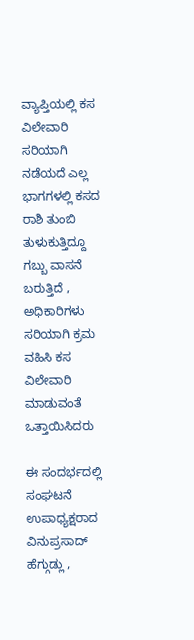ವ್ಯಾಪ್ತಿಯಲ್ಲಿ ಕಸ ವಿಲೇವಾರಿ ಸರಿಯಾಗಿ ನಡೆಯದೆ ಎಲ್ಲ ಭಾಗಗಳಲ್ಲಿ ಕಸದ ರಾಶಿ ತುಂಬಿ ತುಳುಕುತ್ತಿದ್ದೂ ಗಬ್ಬು ವಾಸನೆ ಬರುತ್ತಿದೆ , ಅಧಿಕಾರಿಗಳು ಸರಿಯಾಗಿ ಕ್ರಮ ವಹಿಸಿ ಕಸ ವಿಲೇವಾರಿ ಮಾಡುವಂತೆ ಒತ್ತಾಯಿಸಿದರು

ಈ ಸಂದರ್ಭದಲ್ಲಿ ಸಂಘಟನೆ ಉಪಾಧ್ಯಕ್ಷರಾದ ವಿನುಪ್ರಸಾದ್ ಹೆಗ್ಗುಡ್ಲು ,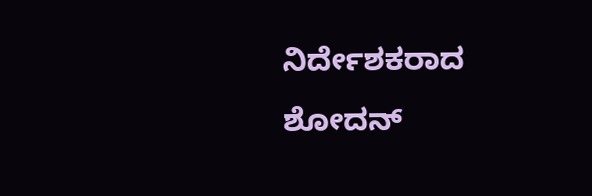ನಿರ್ದೇಶಕರಾದ ಶೋದನ್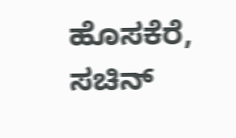ಹೊಸಕೆರೆ, ಸಚಿನ್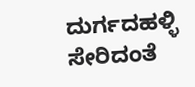ದುರ್ಗದಹಳ್ಳಿ ಸೇರಿದಂತೆ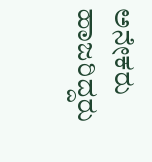ಅನೇಕರು ಹಾಜರಿದ್ದರು